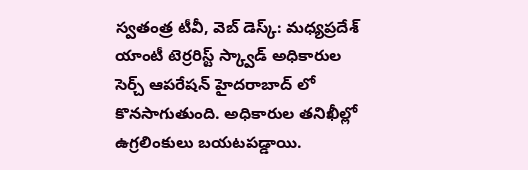స్వతంత్ర టీవీ, వెబ్ డెస్క్: మధ్యప్రదేశ్ యాంటీ టెర్రరిస్ట్ స్క్వాడ్ అధికారుల సెర్చ్ ఆపరేషన్ హైదరాబాద్ లో కొనసాగుతుంది. అధికారుల తనిఖీల్లో ఉగ్రలింకులు బయటపడ్డాయి.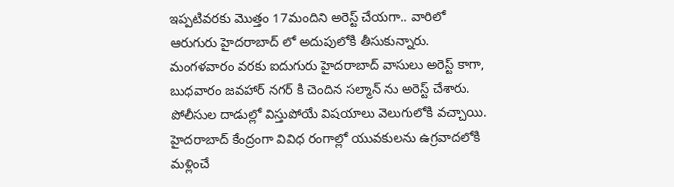ఇప్పటివరకు మొత్తం 17మందిని అరెస్ట్ చేయగా.. వారిలో ఆరుగురు హైదరాబాద్ లో అదుపులోకి తీసుకున్నారు. మంగళవారం వరకు ఐదుగురు హైదరాబాద్ వాసులు అరెస్ట్ కాగా, బుధవారం జవహార్ నగర్ కి చెందిన సల్మాన్ ను అరెస్ట్ చేశారు. పోలీసుల దాడుల్లో విస్తుపోయే విషయాలు వెలుగులోకి వచ్చాయి. హైదరాబాద్ కేంద్రంగా వివిధ రంగాల్లో యువకులను ఉగ్రవాదలోకి మళ్లించే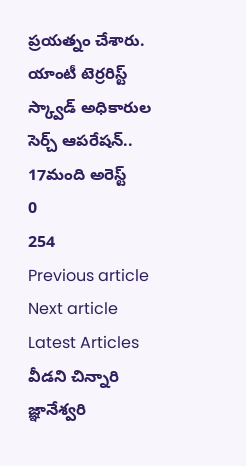ప్రయత్నం చేశారు.
యాంటీ టెర్రరిస్ట్ స్క్వాడ్ అధికారుల సెర్చ్ ఆపరేషన్.. 17మంది అరెస్ట్
0
254
Previous article
Next article
Latest Articles
వీడని చిన్నారి జ్ఞానేశ్వరి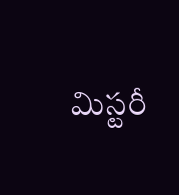మిస్టరీ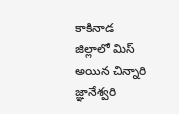కాకినాడ జిల్లాలో మిస్ అయిన చిన్నారి జ్ఞానేశ్వరి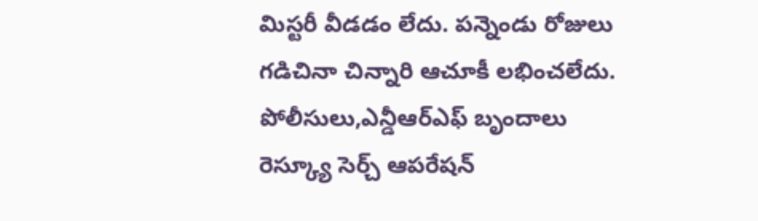మిస్టరీ వీడడం లేదు. పన్నెండు రోజులు గడిచినా చిన్నారి ఆచూకీ లభించలేదు. పోలీసులు,ఎన్డీఆర్ఎఫ్ బృందాలు రెస్క్యూ సెర్చ్ ఆపరేషన్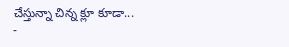చేస్తున్నా చిన్న క్లూ కూడా...
-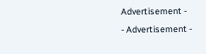Advertisement -
- Advertisement -